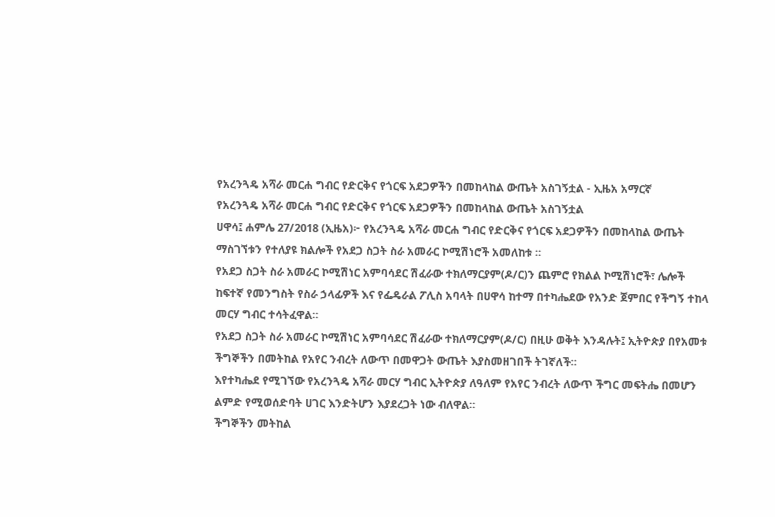የአረንጓዴ አሻራ መርሐ ግብር የድርቅና የጎርፍ አደጋዎችን በመከላከል ውጤት አስገኝቷል - ኢዜአ አማርኛ
የአረንጓዴ አሻራ መርሐ ግብር የድርቅና የጎርፍ አደጋዎችን በመከላከል ውጤት አስገኝቷል
ሀዋሳ፤ ሐምሌ 27/2018 (ኢዜአ)፦ የአረንጓዴ አሻራ መርሐ ግብር የድርቅና የጎርፍ አደጋዎችን በመከላከል ውጤት ማስገኘቱን የተለያዩ ክልሎች የአደጋ ስጋት ስራ አመራር ኮሚሽነሮች አመለከቱ ።
የአደጋ ስጋት ስራ አመራር ኮሚሽነር አምባሳደር ሽፈራው ተክለማርያም(ዶ/ር)ን ጨምሮ የክልል ኮሚሽነሮች፣ ሌሎች ከፍተኛ የመንግስት የስራ ኃላፊዎች እና የፌዴራል ፖሊስ አባላት በሀዋሳ ከተማ በተካሔደው የአንድ ጀምበር የችግኝ ተከላ መርሃ ግብር ተሳትፈዋል።
የአደጋ ስጋት ስራ አመራር ኮሚሽነር አምባሳደር ሽፈራው ተክለማርያም(ዶ/ር) በዚሁ ወቅት እንዳሉት፤ ኢትዮጵያ በየአመቱ ችግኞችን በመትከል የአየር ንብረት ለውጥ በመዋጋት ውጤት እያስመዘገበች ትገኛለች።
እየተካሔደ የሚገኘው የአረንጓዴ አሻራ መርሃ ግብር ኢትዮጵያ ለዓለም የአየር ንብረት ለውጥ ችግር መፍትሔ በመሆን ልምድ የሚወሰድባት ሀገር እንድትሆን እያደረጋት ነው ብለዋል።
ችግኞችን መትከል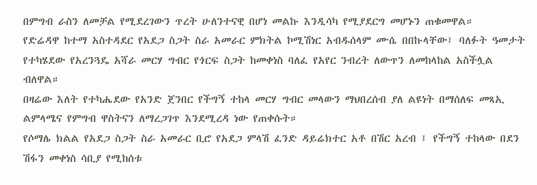በምግብ ራስን ለመቻል የሚደረገውን ጥረት ሁለንተናዊ በሆነ መልኩ እንዲሳካ የሚያደርግ መሆኑን ጠቁመዋል።
የድሬዳዋ ከተማ አስተዳደር የአደጋ ስጋት ስራ አመራር ምክትል ኮሚሽነር አብዱሰላም ሙሴ በበኩላቸው፤ ባለፉት ዓመታት የተካሄደው የአረንጓዴ አሻራ መርሃ ግብር የጎርፍ ስጋት ከመቀነስ ባለፈ የአየር ንብረት ለውጥን ለመከላከል አስችሏል ብለዋል።
በዛሬው እለት የተካሔደው የአንድ ጀንበር የችግኝ ተከላ መርሃ ግብር መላውን ማህበረሰብ ያለ ልዩነት በማሰለፍ መጻኢ ልምላሜና የምግብ ዋስትናን ለማረጋገጥ እንደሚረዳ ነው የጠቀሱት።
የሶማሌ ክልል የአደጋ ስጋት ስራ አመራር ቢሮ የአደጋ ምላሽ ፈንድ ዳይሬክተር አቶ በሽር አረብ ፤ የችግኝ ተከላው በደን ሽፋን መቀነስ ሳቢያ የሚከሰቱ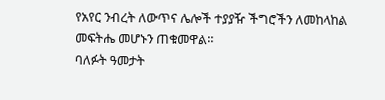የአየር ንብረት ለውጥና ሌሎች ተያያዥ ችግሮችን ለመከላከል መፍትሔ መሆኑን ጠቁመዋል።
ባለፉት ዓመታት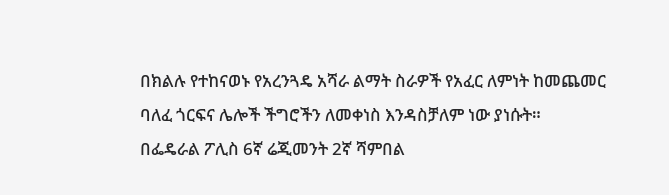በክልሉ የተከናወኑ የአረንጓዴ አሻራ ልማት ስራዎች የአፈር ለምነት ከመጨመር ባለፈ ጎርፍና ሌሎች ችግሮችን ለመቀነስ እንዳስቻለም ነው ያነሱት።
በፌዴራል ፖሊስ 6ኛ ሬጂመንት 2ኛ ሻምበል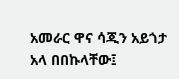አመራር ዋና ሳጂን አይጎታ አላ በበኩላቸው፤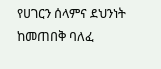የሀገርን ሰላምና ደህንነት ከመጠበቅ ባለፈ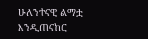ሁለንተናዊ ልማቷ እንዲጠናከር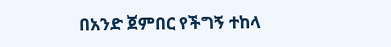በአንድ ጀምበር የችግኝ ተከላ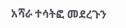አሻራ ተሳትፎ መደረጉን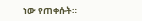ነው የጠቀሱት።